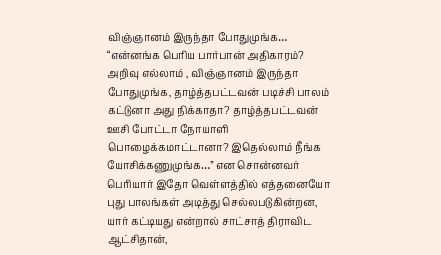விஞ்ஞானம் இருந்தா போதுமுங்க…
“என்னங்க பெரிய பார்பான் அதிகாரம்? அறிவு எல்லாம் , விஞ்ஞானம் இருந்தா போதுமுங்க, தாழ்த்தபட்டவன் படிச்சி பாலம் கட்டுனா அது நிக்காதா? தாழ்த்தபட்டவன் ஊசி போட்டா நோயாளி பொழைக்கமாட்டானா? இதெல்லாம் நீங்க யோசிக்கணுமுங்க…” என சொன்னவர் பெரியார் இதோ வெள்ளத்தில் எத்தனையோ புது பாலங்கள் அடித்து செல்லபடுகின்றன, யார் கட்டியது என்றால் சாட்சாத் திராவிட ஆட்சிதான்,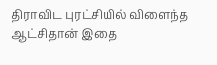திராவிட புரட்சியில் விளைந்த ஆட்சிதான் இதை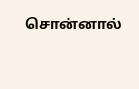சொன்னால்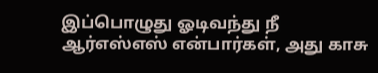இப்பொழுது ஓடிவந்து நீ ஆர்எஸ்எஸ் என்பார்கள், அது காசு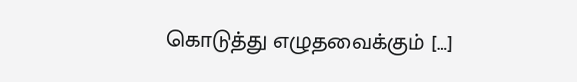கொடுத்து எழுதவைக்கும் […]